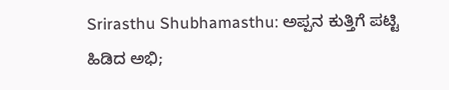Srirasthu Shubhamasthu: ಅಪ್ಪನ ಕುತ್ತಿಗೆ ಪಟ್ಟಿ ಹಿಡಿದ ಅಭಿ;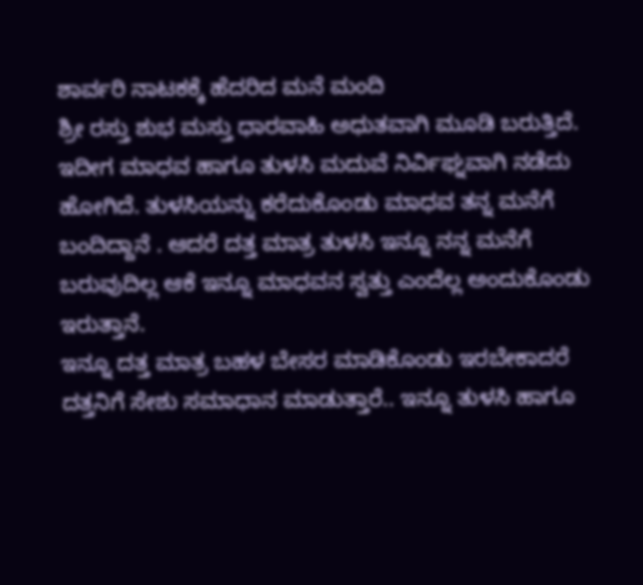ಶಾರ್ವರಿ ನಾಟಕಕ್ಕೆ ಹೆದರಿದ ಮನೆ ಮಂದಿ
ಶ್ರೀ ರಸ್ತು ಶುಭ ಮಸ್ತು ಧಾರವಾಹಿ ಅಧುತವಾಗಿ ಮೂಡಿ ಬರುತ್ತಿದೆ. ಇದೀಗ ಮಾಧವ ಹಾಗೂ ತುಳಸಿ ಮದುವೆ ನಿರ್ವಿಘ್ನವಾಗಿ ನಡೆದು ಹೋಗಿದೆ. ತುಳಸಿಯನ್ನು ಕರೆದುಕೊಂಡು ಮಾಧವ ತನ್ನ ಮನೆಗೆ ಬಂದಿದ್ದಾನೆ . ಆದರೆ ದತ್ತ ಮಾತ್ರ ತುಳಸಿ ಇನ್ನೂ ನನ್ನ ಮನೆಗೆ ಬರುವುದಿಲ್ಲ ಆಕೆ ಇನ್ನೂ ಮಾಧವನ ಸ್ವತ್ತು ಎಂದೆಲ್ಲ ಅಂದುಕೊಂಡು ಇರುತ್ತಾನೆ.
ಇನ್ನೂ ದತ್ತ ಮಾತ್ರ ಬಹಳ ಬೇಸರ ಮಾಡಿಕೊಂಡು ಇರಬೇಕಾದರೆ ದತ್ತನಿಗೆ ಸೇಶು ಸಮಾಧಾನ ಮಾಡುತ್ತಾರೆ.. ಇನ್ನೂ ತುಳಸಿ ಹಾಗೂ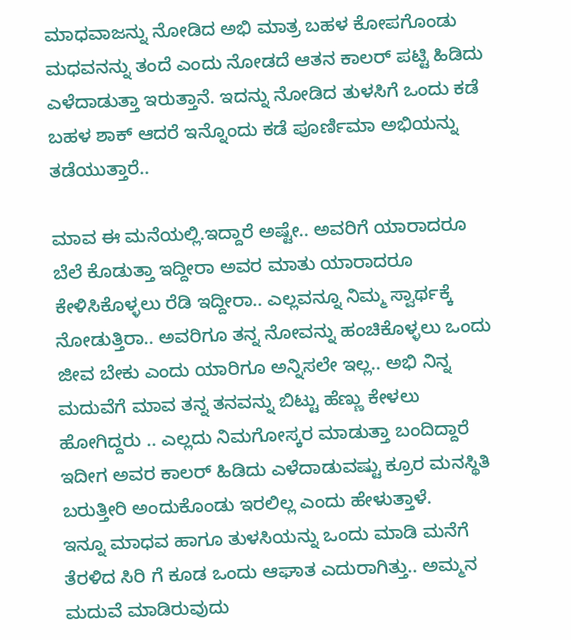ಮಾಧವಾಜನ್ನು ನೋಡಿದ ಅಭಿ ಮಾತ್ರ ಬಹಳ ಕೋಪಗೊಂಡು ಮಧವನನ್ನು ತಂದೆ ಎಂದು ನೋಡದೆ ಆತನ ಕಾಲರ್ ಪಟ್ಟಿ ಹಿಡಿದು ಎಳೆದಾಡುತ್ತಾ ಇರುತ್ತಾನೆ. ಇದನ್ನು ನೋಡಿದ ತುಳಸಿಗೆ ಒಂದು ಕಡೆ ಬಹಳ ಶಾಕ್ ಆದರೆ ಇನ್ನೊಂದು ಕಡೆ ಪೂರ್ಣಿಮಾ ಅಭಿಯನ್ನು ತಡೆಯುತ್ತಾರೆ..

ಮಾವ ಈ ಮನೆಯಲ್ಲಿ.ಇದ್ದಾರೆ ಅಷ್ಟೇ.. ಅವರಿಗೆ ಯಾರಾದರೂ ಬೆಲೆ ಕೊಡುತ್ತಾ ಇದ್ದೀರಾ ಅವರ ಮಾತು ಯಾರಾದರೂ ಕೇಳಿಸಿಕೊಳ್ಳಲು ರೆಡಿ ಇದ್ದೀರಾ.. ಎಲ್ಲವನ್ನೂ ನಿಮ್ಮ ಸ್ವಾರ್ಥಕ್ಕೆ ನೋಡುತ್ತಿರಾ.. ಅವರಿಗೂ ತನ್ನ ನೋವನ್ನು ಹಂಚಿಕೊಳ್ಳಲು ಒಂದು ಜೀವ ಬೇಕು ಎಂದು ಯಾರಿಗೂ ಅನ್ನಿಸಲೇ ಇಲ್ಲ.. ಅಭಿ ನಿನ್ನ ಮದುವೆಗೆ ಮಾವ ತನ್ನ ತನವನ್ನು ಬಿಟ್ಟು ಹೆಣ್ಣು ಕೇಳಲು ಹೋಗಿದ್ದರು .. ಎಲ್ಲದು ನಿಮಗೋಸ್ಕರ ಮಾಡುತ್ತಾ ಬಂದಿದ್ದಾರೆ ಇದೀಗ ಅವರ ಕಾಲರ್ ಹಿಡಿದು ಎಳೆದಾಡುವಷ್ಟು ಕ್ರೂರ ಮನಸ್ಥಿತಿ ಬರುತ್ತೀರಿ ಅಂದುಕೊಂಡು ಇರಲಿಲ್ಲ ಎಂದು ಹೇಳುತ್ತಾಳೆ.
ಇನ್ನೂ ಮಾಧವ ಹಾಗೂ ತುಳಸಿಯನ್ನು ಒಂದು ಮಾಡಿ ಮನೆಗೆ ತೆರಳಿದ ಸಿರಿ ಗೆ ಕೂಡ ಒಂದು ಆಘಾತ ಎದುರಾಗಿತ್ತು.. ಅಮ್ಮನ ಮದುವೆ ಮಾಡಿರುವುದು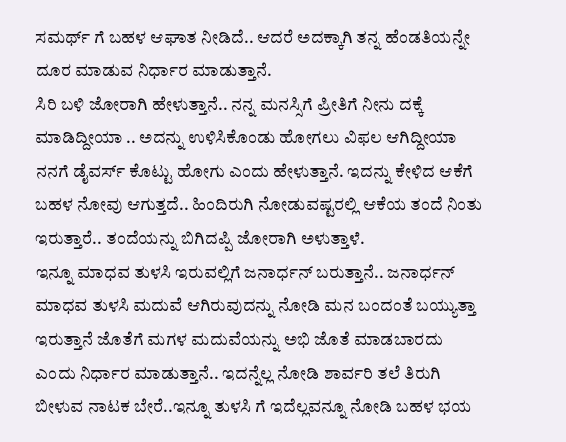ಸಮರ್ಥ್ ಗೆ ಬಹಳ ಆಘಾತ ನೀಡಿದೆ.. ಆದರೆ ಅದಕ್ಕಾಗಿ ತನ್ನ ಹೆಂಡತಿಯನ್ನೇ ದೂರ ಮಾಡುವ ನಿರ್ಧಾರ ಮಾಡುತ್ತಾನೆ.
ಸಿರಿ ಬಳಿ ಜೋರಾಗಿ ಹೇಳುತ್ತಾನೆ.. ನನ್ನ ಮನಸ್ಸಿಗೆ ಪ್ರೀತಿಗೆ ನೀನು ದಕ್ಕೆ ಮಾಡಿದ್ದೀಯಾ .. ಅದನ್ನು ಉಳಿಸಿಕೊಂಡು ಹೋಗಲು ವಿಫಲ ಆಗಿದ್ದೀಯಾ ನನಗೆ ಡೈವರ್ಸ್ ಕೊಟ್ಟು ಹೋಗು ಎಂದು ಹೇಳುತ್ತಾನೆ. ಇದನ್ನು ಕೇಳಿದ ಆಕೆಗೆ ಬಹಳ ನೋವು ಆಗುತ್ತದೆ.. ಹಿಂದಿರುಗಿ ನೋಡುವಷ್ಟರಲ್ಲಿ ಆಕೆಯ ತಂದೆ ನಿಂತು ಇರುತ್ತಾರೆ.. ತಂದೆಯನ್ನು ಬಿಗಿದಪ್ಪಿ ಜೋರಾಗಿ ಅಳುತ್ತಾಳೆ.
ಇನ್ನೂ ಮಾಧವ ತುಳಸಿ ಇರುವಲ್ಲಿಗೆ ಜನಾರ್ಧನ್ ಬರುತ್ತಾನೆ.. ಜನಾರ್ಧನ್ ಮಾಧವ ತುಳಸಿ ಮದುವೆ ಆಗಿರುವುದನ್ನು ನೋಡಿ ಮನ ಬಂದಂತೆ ಬಯ್ಯುತ್ತಾ ಇರುತ್ತಾನೆ ಜೊತೆಗೆ ಮಗಳ ಮದುವೆಯನ್ನು ಅಭಿ ಜೊತೆ ಮಾಡಬಾರದು ಎಂದು ನಿರ್ಧಾರ ಮಾಡುತ್ತಾನೆ.. ಇದನ್ನೆಲ್ಲ ನೋಡಿ ಶಾರ್ವರಿ ತಲೆ ತಿರುಗಿ ಬೀಳುವ ನಾಟಕ ಬೇರೆ..ಇನ್ನೂ ತುಳಸಿ ಗೆ ಇದೆಲ್ಲವನ್ನೂ ನೋಡಿ ಬಹಳ ಭಯ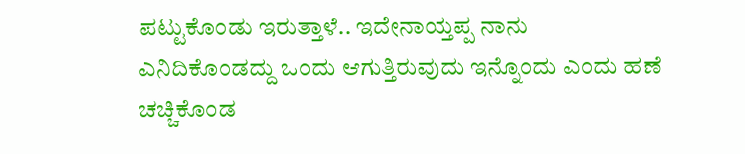ಪಟ್ಟುಕೊಂಡು ಇರುತ್ತಾಳೆ.. ಇದೇನಾಯ್ತಪ್ಪ ನಾನು ಎನಿದಿಕೊಂಡದ್ದು ಒಂದು ಆಗುತ್ತಿರುವುದು ಇನ್ನೊಂದು ಎಂದು ಹಣೆ ಚಚ್ಚಿಕೊಂಡ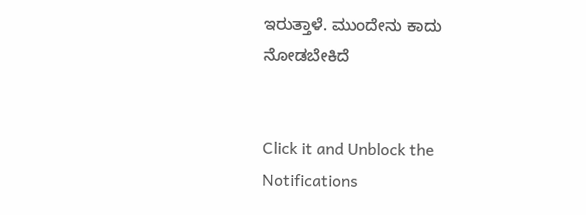ಇರುತ್ತಾಳೆ. ಮುಂದೇನು ಕಾದು ನೋಡಬೇಕಿದೆ


Click it and Unblock the Notifications